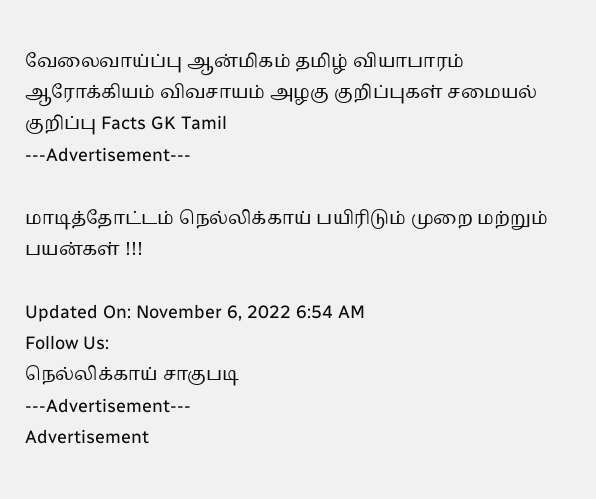வேலைவாய்ப்பு ஆன்மிகம் தமிழ் வியாபாரம் ஆரோக்கியம் விவசாயம் அழகு குறிப்புகள் சமையல் குறிப்பு Facts GK Tamil
---Advertisement---

மாடித்தோட்டம் நெல்லிக்காய் பயிரிடும் முறை மற்றும் பயன்கள் !!!

Updated On: November 6, 2022 6:54 AM
Follow Us:
நெல்லிக்காய் சாகுபடி
---Advertisement---
Advertisement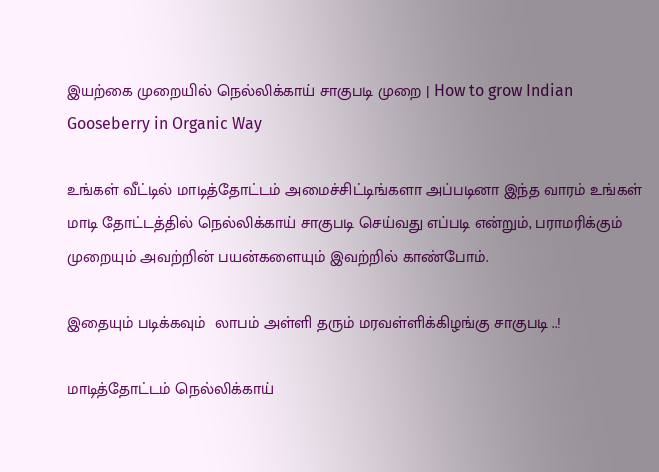இயற்கை முறையில் நெல்லிக்காய் சாகுபடி முறை | How to grow Indian Gooseberry in Organic Way

உங்கள் வீட்டில் மாடித்தோட்டம் அமைச்சிட்டிங்களா அப்படினா இந்த வாரம் உங்கள் மாடி தோட்டத்தில் நெல்லிக்காய் சாகுபடி செய்வது எப்படி என்றும், பராமரிக்கும் முறையும் அவற்றின் பயன்களையும் இவற்றில் காண்போம்.

இதையும் படிக்கவும்  லாபம் அள்ளி தரும் மரவள்ளிக்கிழங்கு சாகுபடி ..!

மாடித்தோட்டம் நெல்லிக்காய்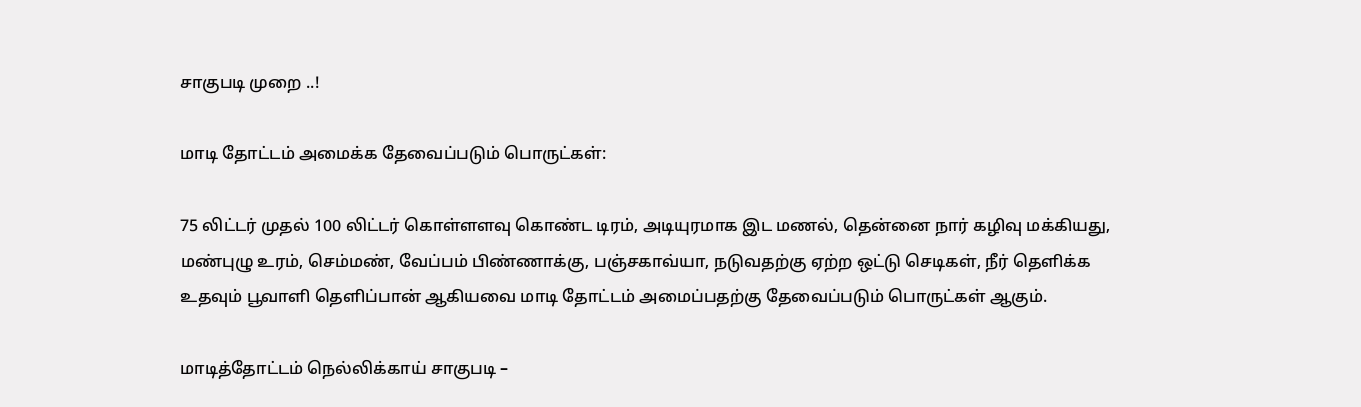சாகுபடி முறை ..!

மாடி தோட்டம் அமைக்க தேவைப்படும் பொருட்கள்:

75 லிட்டர் முதல் 100 லிட்டர் கொள்ளளவு கொண்ட டிரம், அடியுரமாக இட மணல், தென்னை நார் கழிவு மக்கியது, மண்புழு உரம், செம்மண், வேப்பம் பிண்ணாக்கு, பஞ்சகாவ்யா, நடுவதற்கு ஏற்ற ஒட்டு செடிகள், நீர் தெளிக்க உதவும் பூவாளி தெளிப்பான் ஆகியவை மாடி தோட்டம் அமைப்பதற்கு தேவைப்படும் பொருட்கள் ஆகும்.

மாடித்தோட்டம் நெல்லிக்காய் சாகுபடி –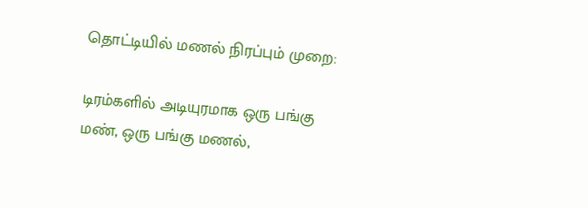தொட்டியில் மணல் நிரப்பும் முறை:

டிரம்களில் அடியுரமாக ஒரு பங்கு மண், ஒரு பங்கு மணல்,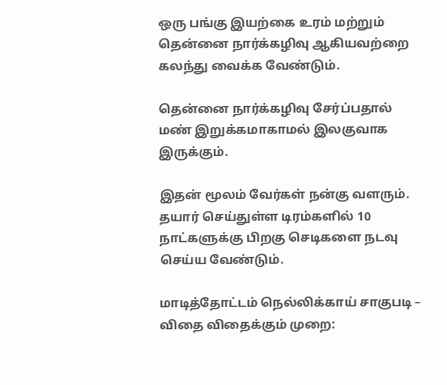ஒரு பங்கு இயற்கை உரம் மற்றும் தென்னை நார்க்கழிவு ஆகியவற்றை கலந்து வைக்க வேண்டும்.

தென்னை நார்க்கழிவு சேர்ப்பதால் மண் இறுக்கமாகாமல் இலகுவாக இருக்கும்.

இதன் மூலம் வேர்கள் நன்கு வளரும். தயார் செய்துள்ள டிரம்களில் 10 நாட்களுக்கு பிறகு செடிகளை நடவு செய்ய வேண்டும்.

மாடித்தோட்டம் நெல்லிக்காய் சாகுபடி – விதை விதைக்கும் முறை: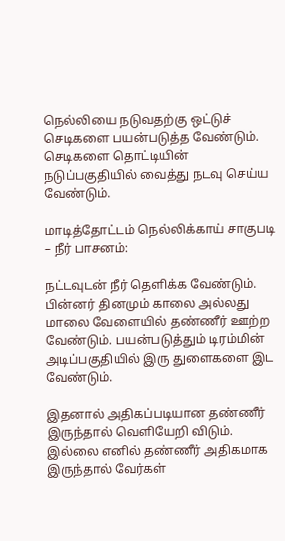நெல்லியை நடுவதற்கு ஒட்டுச் செடிகளை பயன்படுத்த வேண்டும். செடிகளை தொட்டியின் நடுப்பகுதியில் வைத்து நடவு செய்ய வேண்டும்.

மாடித்தோட்டம் நெல்லிக்காய் சாகுபடி – நீர் பாசனம்:

நட்டவுடன் நீர் தெளிக்க வேண்டும். பின்னர் தினமும் காலை அல்லது மாலை வேளையில் தண்ணீர் ஊற்ற வேண்டும். பயன்படுத்தும் டிரம்மின் அடிப்பகுதியில் இரு துளைகளை இட வேண்டும்.

இதனால் அதிகப்படியான தண்ணீர் இருந்தால் வெளியேறி விடும். இல்லை எனில் தண்ணீர் அதிகமாக இருந்தால் வேர்கள்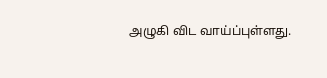அழுகி விட வாய்ப்புள்ளது.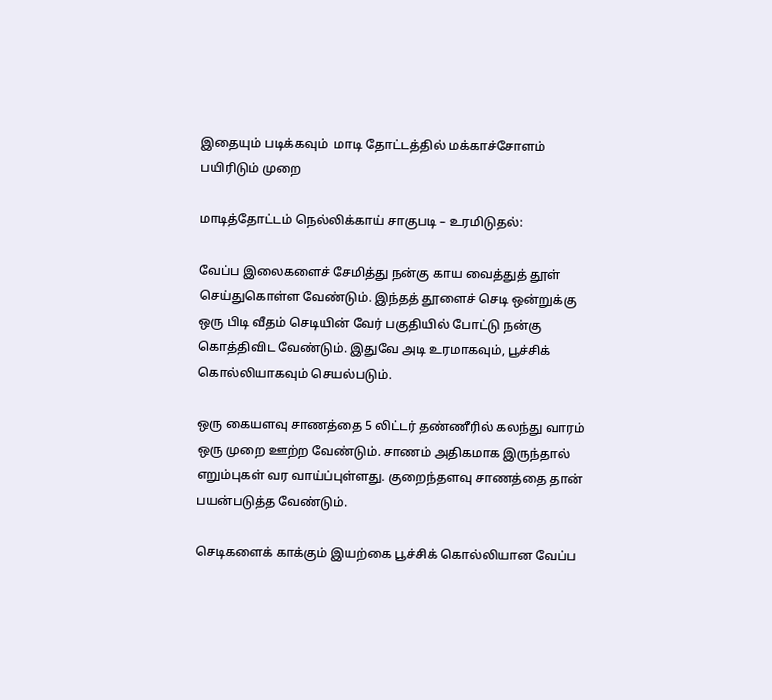இதையும் படிக்கவும்  மாடி தோட்டத்தில் மக்காச்சோளம் பயிரிடும் முறை

மாடித்தோட்டம் நெல்லிக்காய் சாகுபடி – உரமிடுதல்:

வேப்ப இலைகளைச் சேமித்து நன்கு காய வைத்துத் தூள் செய்துகொள்ள வேண்டும். இந்தத் தூளைச் செடி ஒன்றுக்கு ஒரு பிடி வீதம் செடியின் வேர் பகுதியில் போட்டு நன்கு கொத்திவிட வேண்டும். இதுவே அடி உரமாகவும், பூச்சிக் கொல்லியாகவும் செயல்படும்.

ஒரு கையளவு சாணத்தை 5 லிட்டர் தண்ணீரில் கலந்து வாரம் ஒரு முறை ஊற்ற வேண்டும். சாணம் அதிகமாக இருந்தால் எறும்புகள் வர வாய்ப்புள்ளது. குறைந்தளவு சாணத்தை தான் பயன்படுத்த வேண்டும்.

செடிகளைக் காக்கும் இயற்கை பூச்சிக் கொல்லியான வேப்ப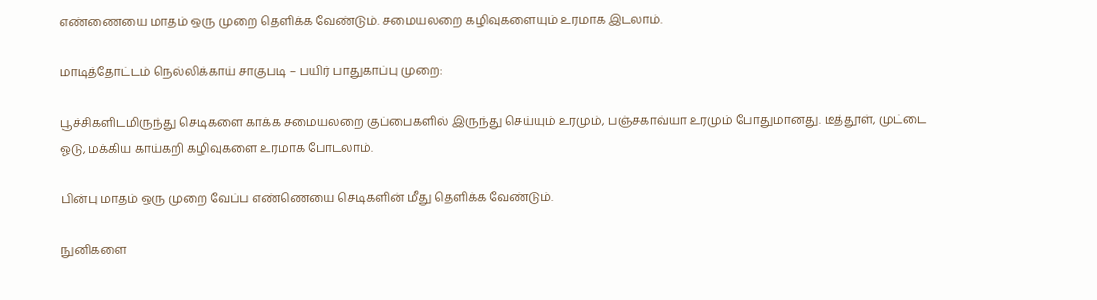எண்ணையை மாதம் ஒரு முறை தெளிக்க வேண்டும். சமையலறை கழிவுகளையும் உரமாக இடலாம்.

மாடித்தோட்டம் நெல்லிக்காய் சாகுபடி – பயிர் பாதுகாப்பு முறை:

பூச்சிகளிடமிருந்து செடிகளை காக்க சமையலறை குப்பைகளில் இருந்து செய்யும் உரமும், பஞ்சகாவ்யா உரமும் போதுமானது. டீத்தூள், முட்டை ஓடு, மக்கிய காய்கறி கழிவுகளை உரமாக போடலாம்.

பின்பு மாதம் ஒரு முறை வேப்ப எண்ணெயை செடிகளின் மீது தெளிக்க வேண்டும்.

நுனிகளை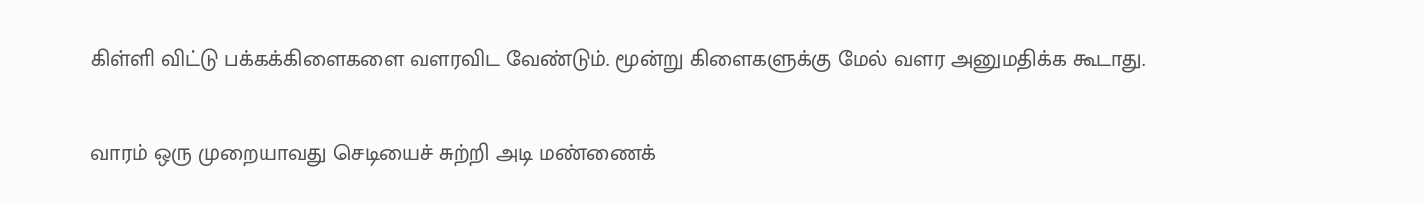கிள்ளி விட்டு பக்கக்கிளைகளை வளரவிட வேண்டும். மூன்று கிளைகளுக்கு மேல் வளர அனுமதிக்க கூடாது.

வாரம் ஒரு முறையாவது செடியைச் சுற்றி அடி மண்ணைக்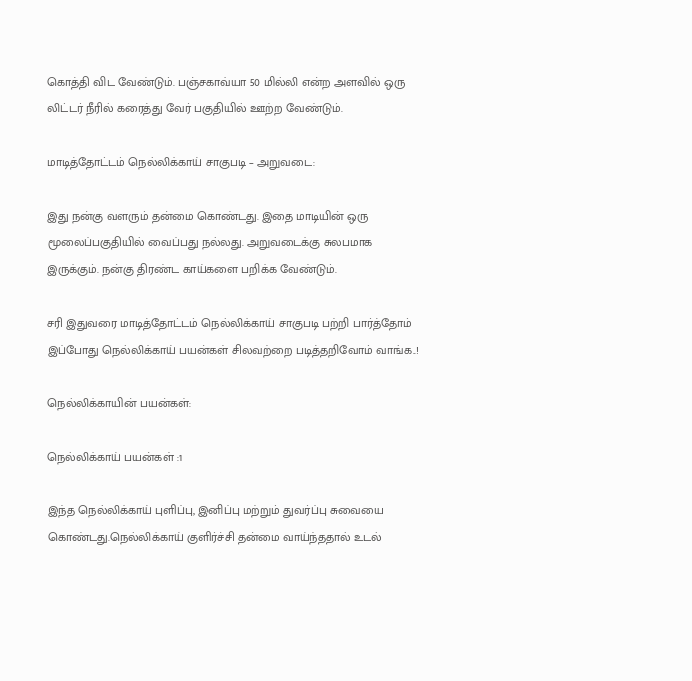கொத்தி விட வேண்டும். பஞ்சகாவ்யா 50 மில்லி என்ற அளவில் ஒரு லிட்டர் நீரில் கரைத்து வேர் பகுதியில் ஊற்ற வேண்டும்.

மாடித்தோட்டம் நெல்லிக்காய் சாகுபடி – அறுவடை:

இது நன்கு வளரும் தன்மை கொண்டது. இதை மாடியின் ஒரு மூலைப்பகுதியில் வைப்பது நல்லது. அறுவடைக்கு சுலபமாக இருக்கும். நன்கு திரண்ட காய்களை பறிக்க வேண்டும்.

சரி இதுவரை மாடித்தோட்டம் நெல்லிக்காய் சாகுபடி பற்றி பார்த்தோம் இப்போது நெல்லிக்காய் பயன்கள் சிலவற்றை படித்தறிவோம் வாங்க..!

நெல்லிக்காயின் பயன்கள்:

நெல்லிக்காய் பயன்கள் :1

இந்த நெல்லிக்காய் புளிப்பு, இனிப்பு மற்றும் துவர்ப்பு சுவையை கொண்டது.நெல்லிக்காய் குளிர்ச்சி தன்மை வாய்ந்ததால் உடல்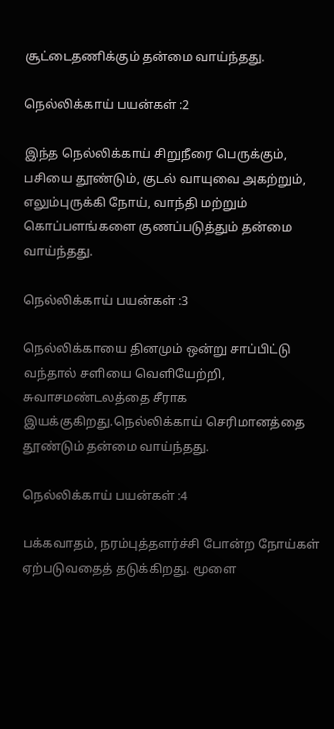சூட்டைதணிக்கும் தன்மை வாய்ந்தது.

நெல்லிக்காய் பயன்கள் :2

இந்த நெல்லிக்காய் சிறுநீரை பெருக்கும், பசியை தூண்டும், குடல் வாயுவை அகற்றும், எலும்புருக்கி நோய், வாந்தி மற்றும் கொப்பளங்களை குணப்படுத்தும் தன்மை வாய்ந்தது.

நெல்லிக்காய் பயன்கள் :3

நெல்லிக்காயை தினமும் ஒன்று சாப்பிட்டு வந்தால் சளியை வெளியேற்றி, சுவாசமண்டலத்தை சீராக இயக்குகிறது.நெல்லிக்காய் செரிமானத்தை தூண்டும் தன்மை வாய்ந்தது.

நெல்லிக்காய் பயன்கள் :4

பக்கவாதம், நரம்புத்தளர்ச்சி போன்ற நோய்கள் ஏற்படுவதைத் தடுக்கிறது. மூளை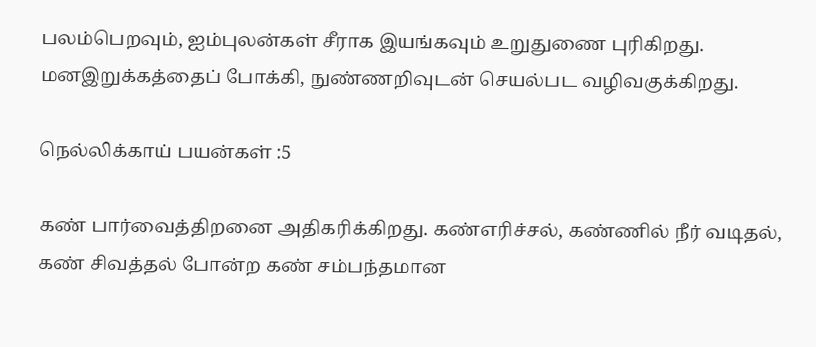பலம்பெறவும், ஐம்புலன்கள் சீராக இயங்கவும் உறுதுணை புரிகிறது. மனஇறுக்கத்தைப் போக்கி, நுண்ணறிவுடன் செயல்பட வழிவகுக்கிறது.

நெல்லிக்காய் பயன்கள் :5

கண் பார்வைத்திறனை அதிகரிக்கிறது. கண்எரிச்சல், கண்ணில் நீர் வடிதல், கண் சிவத்தல் போன்ற கண் சம்பந்தமான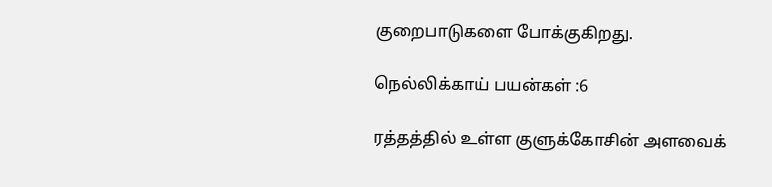குறைபாடுகளை போக்குகிறது.

நெல்லிக்காய் பயன்கள் :6

ரத்தத்தில் உள்ள குளுக்கோசின் அளவைக்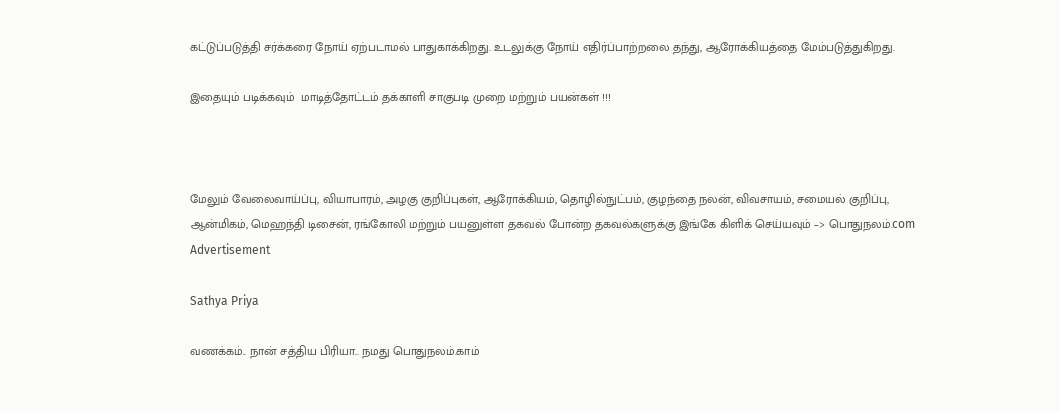கட்டுப்படுத்தி சர்க்கரை நோய் ஏற்படாமல் பாதுகாக்கிறது. உடலுக்கு நோய் எதிர்ப்பாற்றலை தந்து, ஆரோக்கியத்தை மேம்படுத்துகிறது.

இதையும் படிக்கவும்  மாடித்தோட்டம் தக்காளி சாகுபடி முறை மற்றும் பயன்கள் !!!



மேலும் வேலைவாய்ப்பு, வியாபாரம், அழகு குறிப்புகள், ஆரோக்கியம், தொழில்நுட்பம், குழந்தை நலன், விவசாயம், சமையல் குறிப்பு, ஆன்மிகம், மெஹந்தி டிசைன், ரங்கோலி மற்றும் பயனுள்ள தகவல் போன்ற தகவல்களுக்கு இங்கே கிளிக் செய்யவும் –> பொதுநலம்.com
Advertisement

Sathya Priya

வணக்கம்.. நான் சத்திய பிரியா.. நமது பொதுநலம்.காம்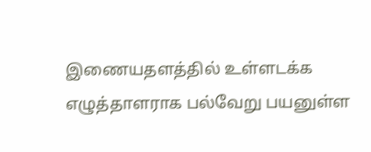இணையதளத்தில் உள்ளடக்க எழுத்தாளராக பல்வேறு பயனுள்ள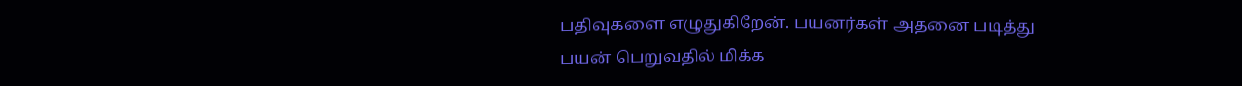பதிவுகளை எழுதுகிறேன். பயனர்கள் அதனை படித்து பயன் பெறுவதில் மிக்க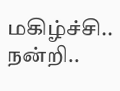மகிழ்ச்சி.. நன்றி..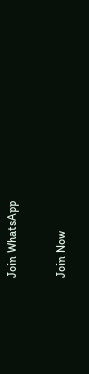Join WhatsApp

Join Now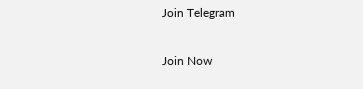Join Telegram

Join Now